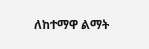ለከተማዋ ልማት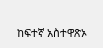ከፍተኛ አስተዋጽኦ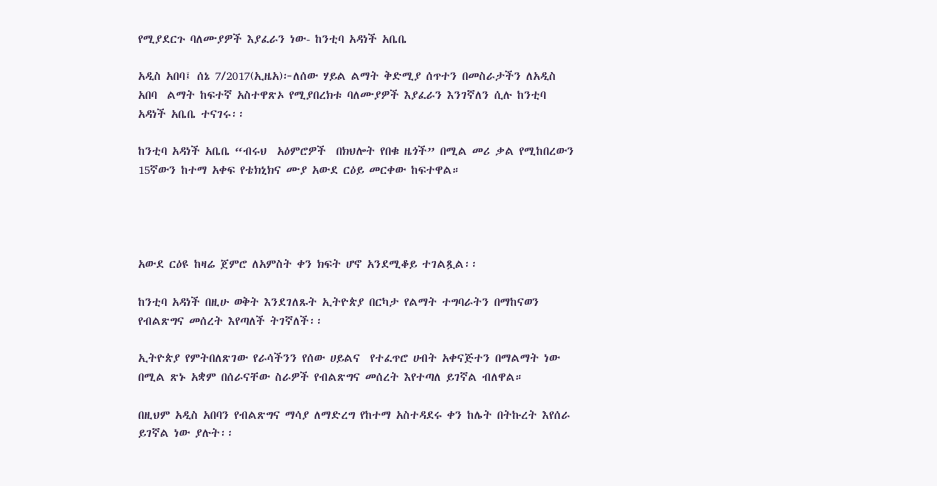የሚያደርጉ ባለሙያዎች እያፈራን ነው- ከንቲባ አዳነች አቤቤ

አዲስ አበባ፤ ሰኔ 7/2017(ኢዜአ)፦ለሰው ሃይል ልማት ቅድሚያ ሰጥተን በመስራታችን ለአዲስ አበባ  ልማት ከፍተኛ አስተዋጽኦ የሚያበረክቱ ባለሙያዎች እያፈራን እንገኛለን ሲሉ ከንቲባ አዳነች አቤቤ ተናገሩ፡፡

ከንቲባ አዳነች አቤቤ “ብሩህ  አዕምሮዎች  በክህሎት የበቁ ዜጎች” በሚል መሪ ቃል የሚከበረውን 15ኛውን ከተማ አቀፍ የቴክኒክና ሙያ አውደ ርዕይ መርቀው ከፍተዋል።




አውደ ርዕዩ ከዛሬ ጀምሮ ለአምስት ቀን ክፍት ሆኖ አንደሚቆይ ተገልጿል፡፡

ከንቲባ አዳነች በዚሁ ወቅት እንደገለጹት ኢትዮጵያ በርካታ የልማት ተግባራትን በማከናወን የብልጽግና መሰረት እየጣለች ትገኛለች፡፡

ኢትዮጵያ የምትበለጽገው የራሳችንን የሰው ሀይልና  የተፈጥሮ ሀብት አቀናጅተን በማልማት ነው በሚል ጽኑ አቋም በሰራናቸው ስራዎች የብልጽግና መሰረት እየተጣለ ይገኛል ብለዋል።

በዚህም አዲስ አበባን የብልጽግና ማሳያ ለማድረግ የከተማ አስተዳደሩ ቀን ከሌት በትኩረት እየሰራ ይገኛል ነው ያሉት፡፡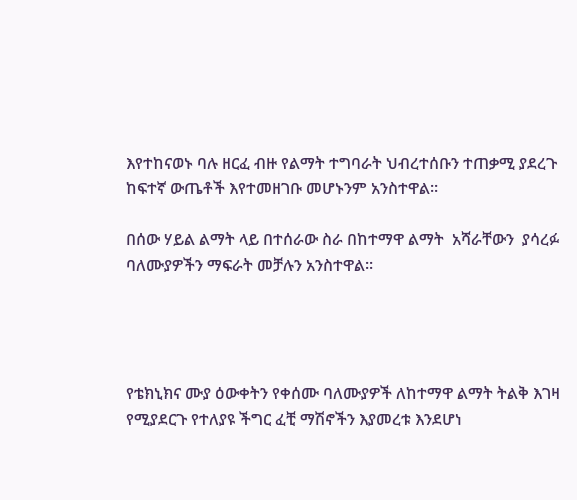እየተከናወኑ ባሉ ዘርፈ ብዙ የልማት ተግባራት ህብረተሰቡን ተጠቃሚ ያደረጉ ከፍተኛ ውጤቶች እየተመዘገቡ መሆኑንም አንስተዋል፡፡

በሰው ሃይል ልማት ላይ በተሰራው ስራ በከተማዋ ልማት  አሻራቸውን  ያሳረፉ ባለሙያዎችን ማፍራት መቻሉን አንስተዋል፡፡




የቴክኒክና ሙያ ዕውቀትን የቀሰሙ ባለሙያዎች ለከተማዋ ልማት ትልቅ እገዛ የሚያደርጉ የተለያዩ ችግር ፈቺ ማሽኖችን እያመረቱ እንደሆነ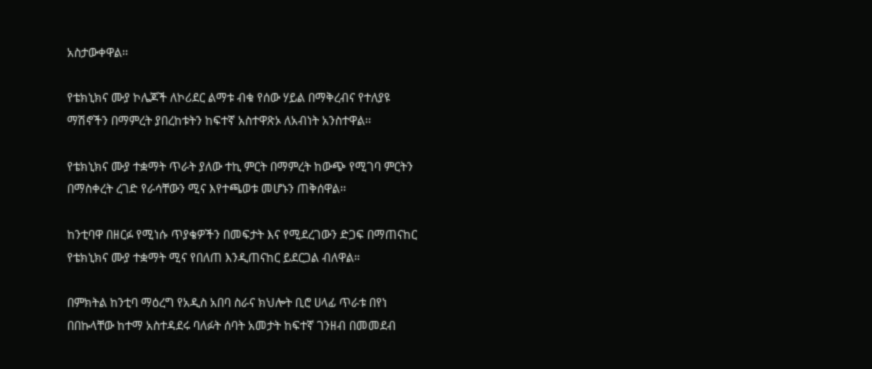አስታውቀዋል፡፡

የቴክኒክና ሙያ ኮሌጆች ለኮሪደር ልማቱ ብቁ የሰው ሃይል በማቅረብና የተለያዩ ማሽኖችን በማምረት ያበረከቱትን ከፍተኛ አስተዋጽኦ ለአብነት አንስተዋል፡፡

የቴክኒክና ሙያ ተቋማት ጥራት ያለው ተኪ ምርት በማምረት ከውጭ የሚገባ ምርትን በማስቀረት ረገድ የራሳቸውን ሚና እየተጫወቱ መሆኑን ጠቅሰዋል፡፡

ከንቲባዋ በዘርፉ የሚነሱ ጥያቄዎችን በመፍታት እና የሚደረገውን ድጋፍ በማጠናከር የቴክኒክና ሙያ ተቋማት ሚና የበለጠ እንዲጠናከር ይደርጋል ብለዋል።

በምክትል ከንቲባ ማዕረግ የአዲስ አበባ ስራና ክህሎት ቢሮ ሀላፊ ጥራቱ በየነ በበኩላቸው ከተማ አስተዳደሩ ባለፉት ሰባት አመታት ከፍተኛ ገንዘብ በመመደብ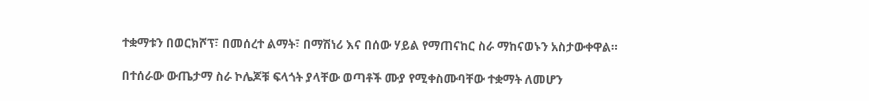ተቋማቱን በወርክሾፕ፣ በመሰረተ ልማት፣ በማሽነሪ እና በሰው ሃይል የማጠናከር ስራ ማከናወኑን አስታውቀዋል።

በተሰራው ውጤታማ ስራ ኮሌጆቹ ፍላጎት ያላቸው ወጣቶች ሙያ የሚቀስሙባቸው ተቋማት ለመሆን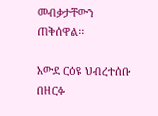መብቃታቸውን ጠቅሰዋል፡፡

አውደ ርዕዩ ህብረተሰቡ በዘርፉ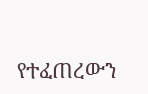የተፈጠረውን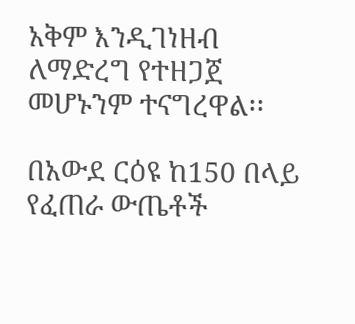አቅም እንዲገነዘብ ለማድረግ የተዘጋጀ መሆኑንም ተናግረዋል፡፡

በአውደ ርዕዩ ከ150 በላይ የፈጠራ ውጤቶች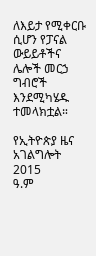ለእይታ የሚቀርቡ ሲሆን የፓናል ውይይቶችና ሌሎች መርኃ ግብሮች እንደሚካሄዱ ተመላክቷል።

የኢትዮጵያ ዜና አገልግሎት
2015
ዓ.ም